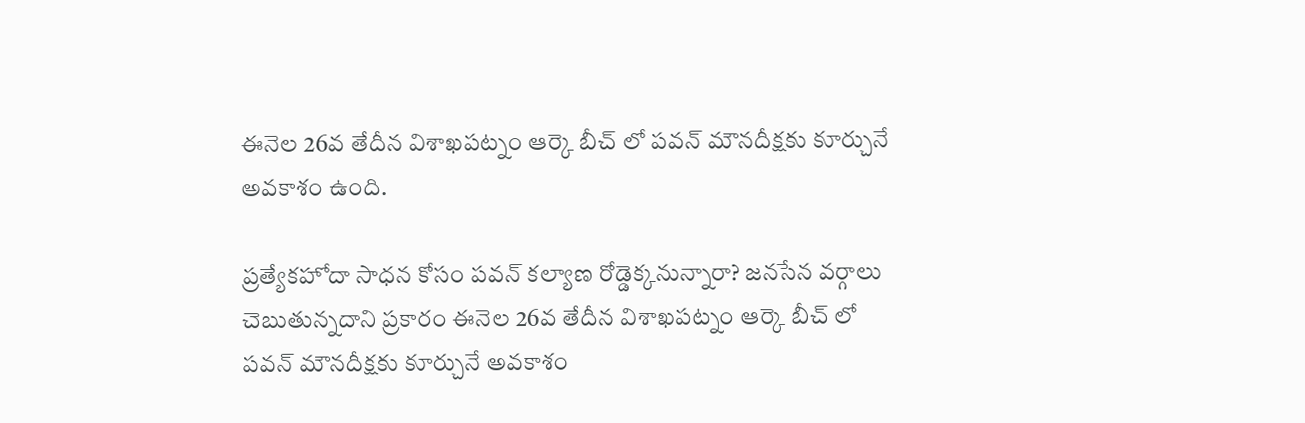ఈనెల 26వ తేదీన విశాఖపట్నం ఆర్కె బీచ్ లో పవన్ మౌనదీక్షకు కూర్చునే అవకాశం ఉంది.

ప్రత్యేకహోదా సాధన కోసం పవన్ కల్యాణ రోడ్డెక్కనున్నారా? జనసేన వర్గాలు చెబుతున్నదాని ప్రకారం ఈనెల 26వ తేదీన విశాఖపట్నం ఆర్కె బీచ్ లో పవన్ మౌనదీక్షకు కూర్చునే అవకాశం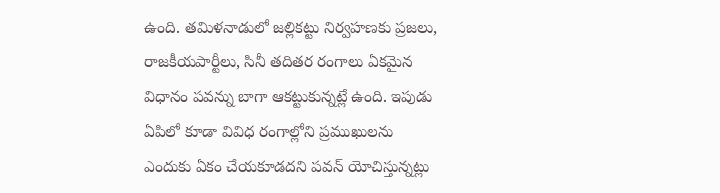ఉంది. తమిళనాడులో జల్లికట్టు నిర్వహణకు ప్రజలు, రాజకీయపార్టీలు, సినీ తదితర రంగాలు ఏకమైన విధానం పవన్ను బాగా ఆకట్టుకున్నట్లే ఉంది. ఇపుడు ఏపిలో కూడా వివిధ రంగాల్లోని ప్రముఖులను ఎందుకు ఏకం చేయకూడదని పవన్ యోచిస్తున్నట్లు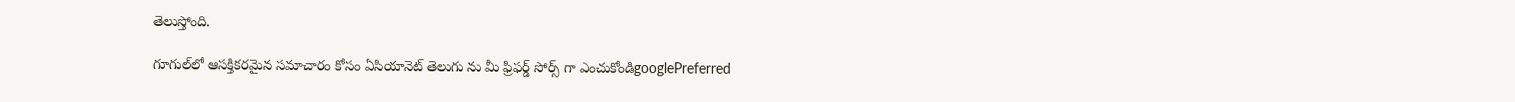తెలుస్తోంది.

గూగుల్‌లో ఆసక్తికరమైన సమాచారం కోసం ఏసియానెట్ తెలుగు ను మీ ఫ్రిఫర్డ్ సోర్స్ గా ఎంచుకోండిgooglePreferred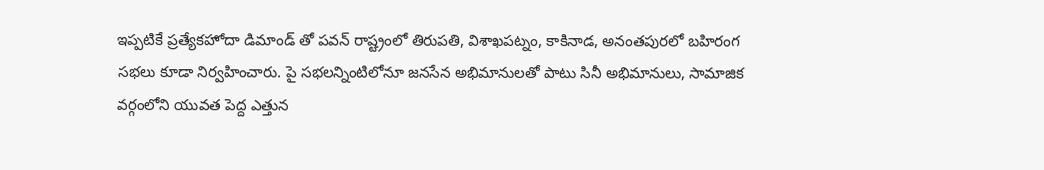ఇప్పటికే ప్రత్యేకహోదా డిమాండ్ తో పవన్ రాష్ట్రంలో తిరుపతి, విశాఖపట్నం, కాకినాడ, అనంతపురలో బహిరంగ సభలు కూడా నిర్వహించారు. పై సభలన్నింటిలోనూ జనసేన అభిమానులతో పాటు సినీ అభిమానులు, సామాజిక వర్గంలోని యువత పెద్ద ఎత్తున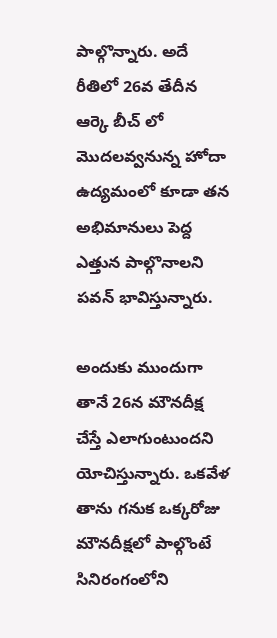పాల్గొన్నారు. అదే రీతిలో 26వ తేదీన ఆర్కె బీచ్ లో మొదలవ్వనున్న హోదా ఉద్యమంలో కూడా తన అభిమానులు పెద్ద ఎత్తున పాల్గొనాలని పవన్ భావిస్తున్నారు.

అందుకు ముందుగా తానే 26న మౌనదీక్ష చేస్తే ఎలాగుంటుందని యోచిస్తున్నారు. ఒకవేళ తాను గనుక ఒక్కరోజు మౌనదీక్షలో పాల్గొంటే సినిరంగంలోని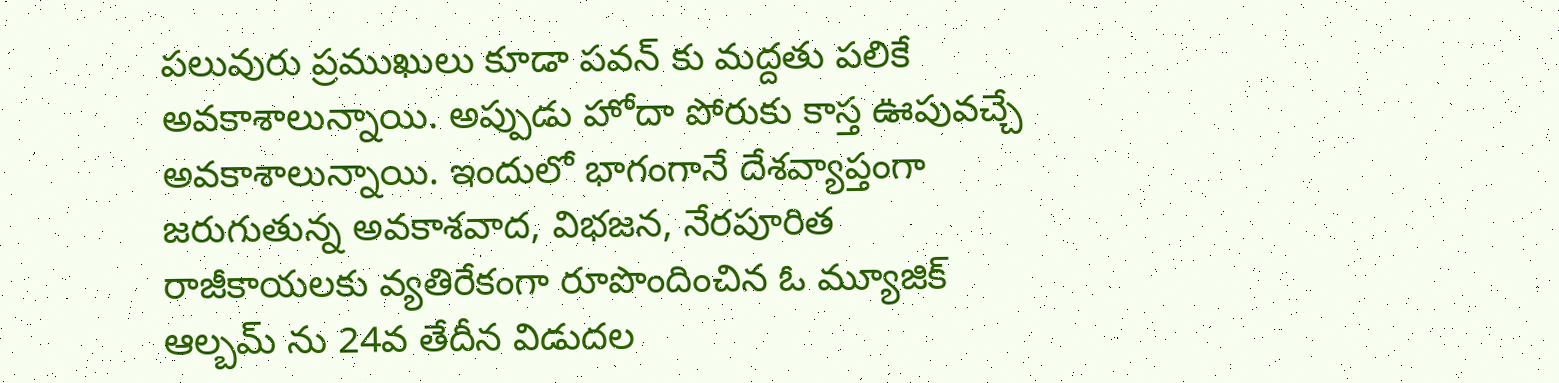పలువురు ప్రముఖులు కూడా పవన్ కు మద్దతు పలికే అవకాశాలున్నాయి. అప్పుడు హోదా పోరుకు కాస్త ఊపువచ్చే అవకాశాలున్నాయి. ఇందులో భాగంగానే దేశవ్యాప్తంగా జరుగుతున్న అవకాశవాద, విభజన, నేరపూరిత రాజీకాయలకు వ్యతిరేకంగా రూపొందించిన ఓ మ్యూజిక్ ఆల్బమ్ ను 24వ తేదీన విడుదల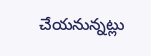చేయనున్నట్లు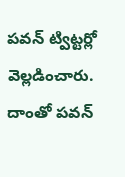పవన్ ట్విట్టర్లో వెల్లడించారు. దాంతో పవన్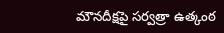మౌనదీక్షపై సర్వత్రా ఉత్కంఠ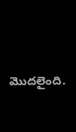మొదలైంది.